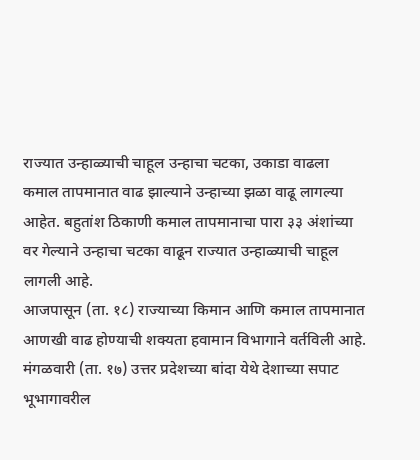राज्यात उन्हाळ्याची चाहूल उन्हाचा चटका, उकाडा वाढला
कमाल तापमानात वाढ झाल्याने उन्हाच्या झळा वाढू लागल्या आहेत. बहुतांश ठिकाणी कमाल तापमानाचा पारा ३३ अंशांच्या वर गेल्याने उन्हाचा चटका वाढून राज्यात उन्हाळ्याची चाहूल लागली आहे.
आजपासून (ता. १८) राज्याच्या किमान आणि कमाल तापमानात आणखी वाढ होण्याची शक्यता हवामान विभागाने वर्तविली आहे.
मंगळवारी (ता. १७) उत्तर प्रदेशच्या बांदा येथे देशाच्या सपाट भूभागावरील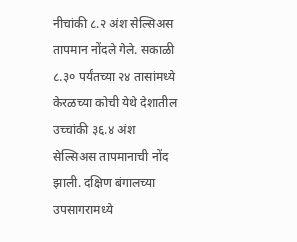नीचांकी ८.२ अंश सेल्सिअस तापमान नोंदले गेले. सकाळी ८.३० पर्यंतच्या २४ तासांमध्ये केरळच्या कोची येथे देशातील उच्चांकी ३६.४ अंश सेल्सिअस तापमानाची नोंद झाली. दक्षिण बंगालच्या उपसागरामध्ये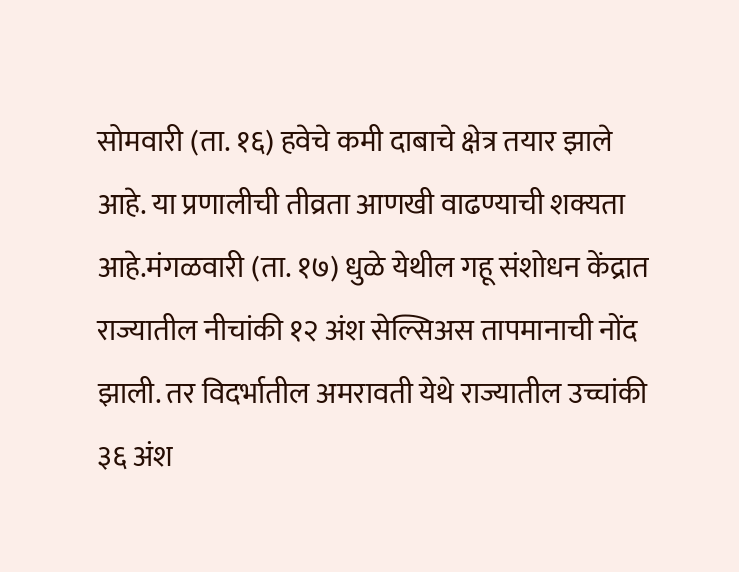सोमवारी (ता. १६) हवेचे कमी दाबाचे क्षेत्र तयार झाले आहे. या प्रणालीची तीव्रता आणखी वाढण्याची शक्यता आहे.मंगळवारी (ता. १७) धुळे येथील गहू संशोधन केंद्रात राज्यातील नीचांकी १२ अंश सेल्सिअस तापमानाची नोंद झाली. तर विदर्भातील अमरावती येथे राज्यातील उच्चांकी ३६ अंश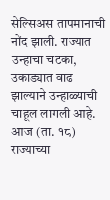सेल्सिअस तापमानाची नोंद झाली. राज्यात उन्हाचा चटका, उकाड्यात वाढ झाल्याने उन्हाळ्याची चाहूल लागली आहे. आज (ता. १८) राज्याच्या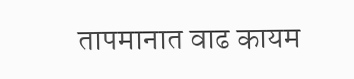तापमानात वाढ कायम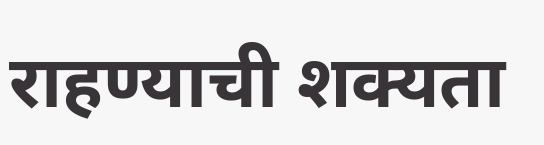राहण्याची शक्यता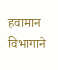हवामान विभागाने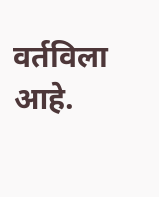वर्तविला आहे.